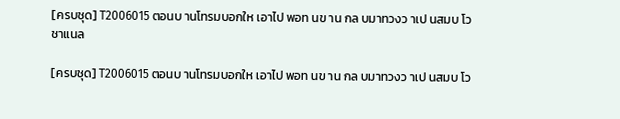[ครบชุด] T2006015 ตอนบ านโทรมบอกให เอาไป พอท นข าน กล บมาทวงว าเป นสมบ โว ชาแนล

[ครบชุด] T2006015 ตอนบ านโทรมบอกให เอาไป พอท นข าน กล บมาทวงว าเป นสมบ โว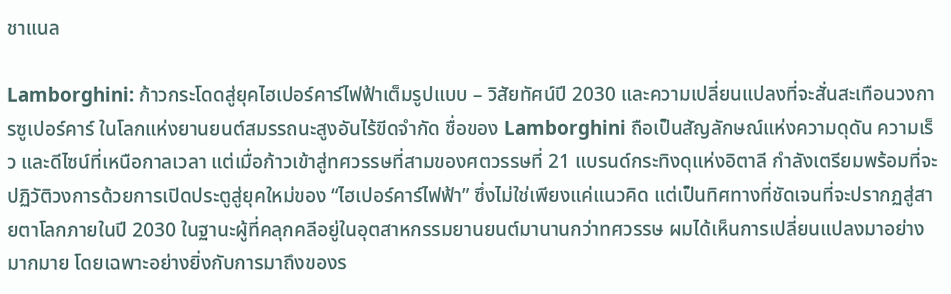ชาแนล

Lamborghini: ก้าวกระโดดสู่ยุคไฮเปอร์คาร์ไฟฟ้าเต็มรูปแบบ – วิสัยทัศน์ปี 2030 และความเปลี่ยนแปลงที่จะสั่นสะเทือนวงการซูเปอร์คาร์ ในโลกแห่งยานยนต์สมรรถนะสูงอันไร้ขีดจำกัด ชื่อของ Lamborghini ถือเป็นสัญลักษณ์แห่งความดุดัน ความเร็ว และดีไซน์ที่เหนือกาลเวลา แต่เมื่อก้าวเข้าสู่ทศวรรษที่สามของศตวรรษที่ 21 แบรนด์กระทิงดุแห่งอิตาลี กำลังเตรียมพร้อมที่จะปฏิวัติวงการด้วยการเปิดประตูสู่ยุคใหม่ของ “ไฮเปอร์คาร์ไฟฟ้า” ซึ่งไม่ใช่เพียงแค่แนวคิด แต่เป็นทิศทางที่ชัดเจนที่จะปรากฏสู่สายตาโลกภายในปี 2030 ในฐานะผู้ที่คลุกคลีอยู่ในอุตสาหกรรมยานยนต์มานานกว่าทศวรรษ ผมได้เห็นการเปลี่ยนแปลงมาอย่างมากมาย โดยเฉพาะอย่างยิ่งกับการมาถึงของร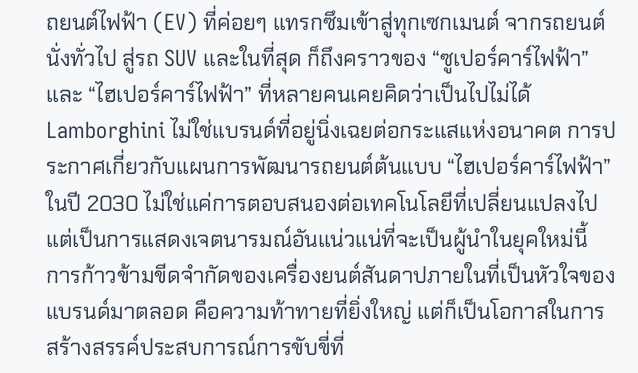ถยนต์ไฟฟ้า (EV) ที่ค่อยๆ แทรกซึมเข้าสู่ทุกเซกเมนต์ จากรถยนต์นั่งทั่วไป สู่รถ SUV และในที่สุด ก็ถึงคราวของ “ซูเปอร์คาร์ไฟฟ้า” และ “ไฮเปอร์คาร์ไฟฟ้า” ที่หลายคนเคยคิดว่าเป็นไปไม่ได้ Lamborghini ไม่ใช่แบรนด์ที่อยู่นิ่งเฉยต่อกระแสแห่งอนาคต การประกาศเกี่ยวกับแผนการพัฒนารถยนต์ต้นแบบ “ไฮเปอร์คาร์ไฟฟ้า” ในปี 2030 ไม่ใช่แค่การตอบสนองต่อเทคโนโลยีที่เปลี่ยนแปลงไป แต่เป็นการแสดงเจตนารมณ์อันแน่วแน่ที่จะเป็นผู้นำในยุคใหม่นี้ การก้าวข้ามขีดจำกัดของเครื่องยนต์สันดาปภายในที่เป็นหัวใจของแบรนด์มาตลอด คือความท้าทายที่ยิ่งใหญ่ แต่ก็เป็นโอกาสในการสร้างสรรค์ประสบการณ์การขับขี่ที่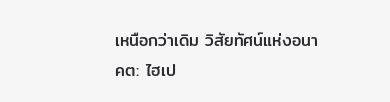เหนือกว่าเดิม วิสัยทัศน์แห่งอนาคต: ไฮเป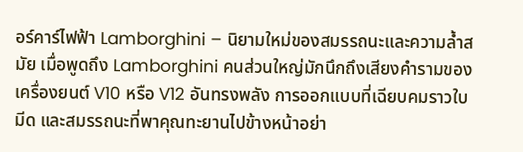อร์คาร์ไฟฟ้า Lamborghini – นิยามใหม่ของสมรรถนะและความล้ำสมัย เมื่อพูดถึง Lamborghini คนส่วนใหญ่มักนึกถึงเสียงคำรามของเครื่องยนต์ V10 หรือ V12 อันทรงพลัง การออกแบบที่เฉียบคมราวใบมีด และสมรรถนะที่พาคุณทะยานไปข้างหน้าอย่า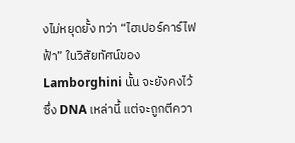งไม่หยุดยั้ง ทว่า “ไฮเปอร์คาร์ไฟฟ้า” ในวิสัยทัศน์ของ Lamborghini นั้น จะยังคงไว้ซึ่ง DNA เหล่านี้ แต่จะถูกตีควา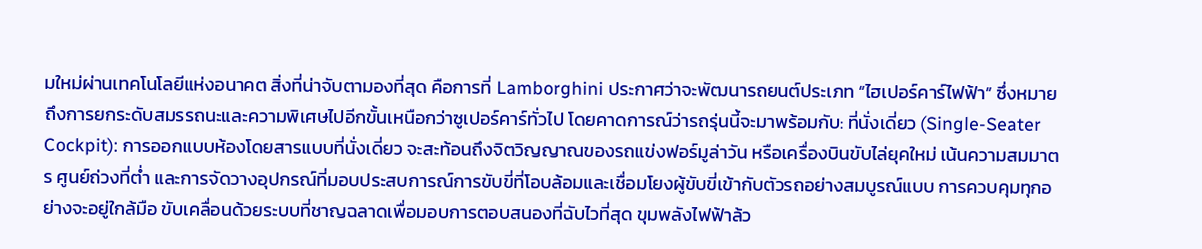มใหม่ผ่านเทคโนโลยีแห่งอนาคต สิ่งที่น่าจับตามองที่สุด คือการที่ Lamborghini ประกาศว่าจะพัฒนารถยนต์ประเภท “ไฮเปอร์คาร์ไฟฟ้า” ซึ่งหมายถึงการยกระดับสมรรถนะและความพิเศษไปอีกขั้นเหนือกว่าซูเปอร์คาร์ทั่วไป โดยคาดการณ์ว่ารถรุ่นนี้จะมาพร้อมกับ: ที่นั่งเดี่ยว (Single-Seater Cockpit): การออกแบบห้องโดยสารแบบที่นั่งเดี่ยว จะสะท้อนถึงจิตวิญญาณของรถแข่งฟอร์มูล่าวัน หรือเครื่องบินขับไล่ยุคใหม่ เน้นความสมมาตร ศูนย์ถ่วงที่ต่ำ และการจัดวางอุปกรณ์ที่มอบประสบการณ์การขับขี่ที่โอบล้อมและเชื่อมโยงผู้ขับขี่เข้ากับตัวรถอย่างสมบูรณ์แบบ การควบคุมทุกอย่างจะอยู่ใกล้มือ ขับเคลื่อนด้วยระบบที่ชาญฉลาดเพื่อมอบการตอบสนองที่ฉับไวที่สุด ขุมพลังไฟฟ้าล้ว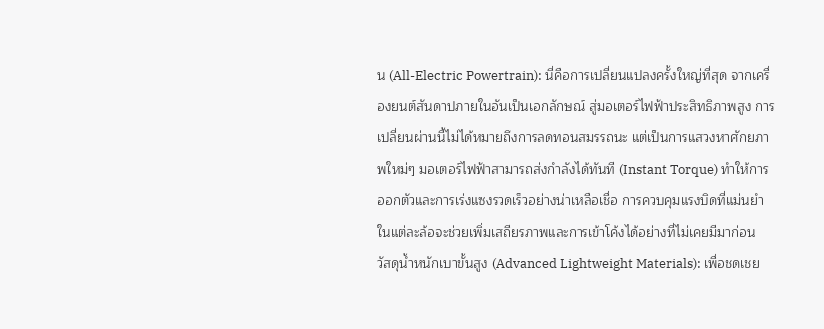น (All-Electric Powertrain): นี่คือการเปลี่ยนแปลงครั้งใหญ่ที่สุด จากเครื่องยนต์สันดาปภายในอันเป็นเอกลักษณ์ สู่มอเตอร์ไฟฟ้าประสิทธิภาพสูง การเปลี่ยนผ่านนี้ไม่ได้หมายถึงการลดทอนสมรรถนะ แต่เป็นการแสวงหาศักยภาพใหม่ๆ มอเตอร์ไฟฟ้าสามารถส่งกำลังได้ทันที (Instant Torque) ทำให้การออกตัวและการเร่งแซงรวดเร็วอย่างน่าเหลือเชื่อ การควบคุมแรงบิดที่แม่นยำในแต่ละล้อจะช่วยเพิ่มเสถียรภาพและการเข้าโค้งได้อย่างที่ไม่เคยมีมาก่อน
วัสดุน้ำหนักเบาขั้นสูง (Advanced Lightweight Materials): เพื่อชดเชย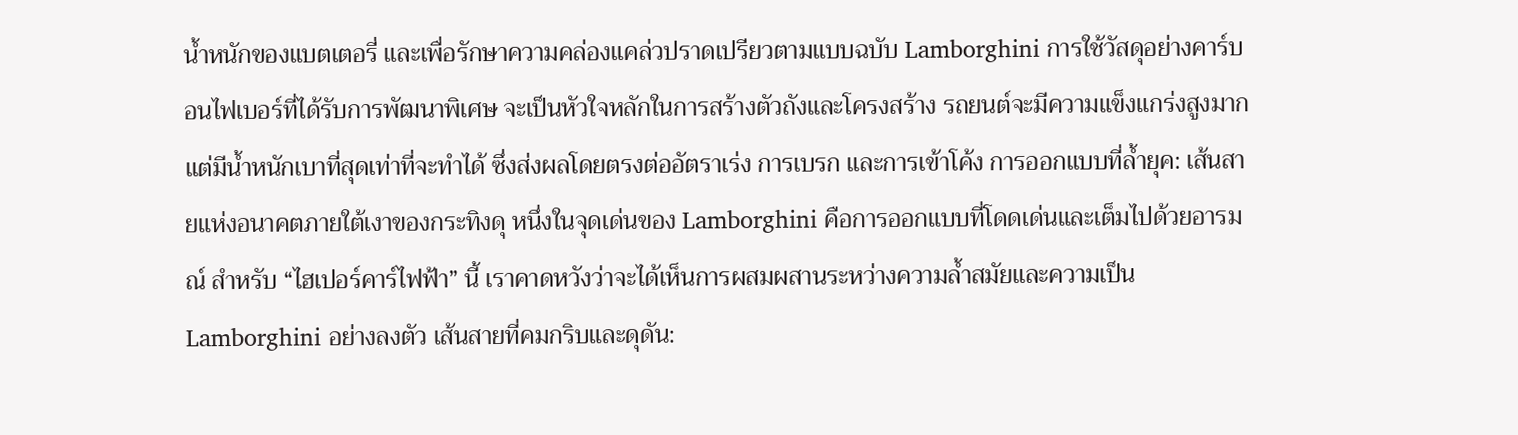น้ำหนักของแบตเตอรี่ และเพื่อรักษาความคล่องแคล่วปราดเปรียวตามแบบฉบับ Lamborghini การใช้วัสดุอย่างคาร์บอนไฟเบอร์ที่ได้รับการพัฒนาพิเศษ จะเป็นหัวใจหลักในการสร้างตัวถังและโครงสร้าง รถยนต์จะมีความแข็งแกร่งสูงมาก แต่มีน้ำหนักเบาที่สุดเท่าที่จะทำได้ ซึ่งส่งผลโดยตรงต่ออัตราเร่ง การเบรก และการเข้าโค้ง การออกแบบที่ล้ำยุค: เส้นสายแห่งอนาคตภายใต้เงาของกระทิงดุ หนึ่งในจุดเด่นของ Lamborghini คือการออกแบบที่โดดเด่นและเต็มไปด้วยอารมณ์ สำหรับ “ไฮเปอร์คาร์ไฟฟ้า” นี้ เราคาดหวังว่าจะได้เห็นการผสมผสานระหว่างความล้ำสมัยและความเป็น Lamborghini อย่างลงตัว เส้นสายที่คมกริบและดุดัน: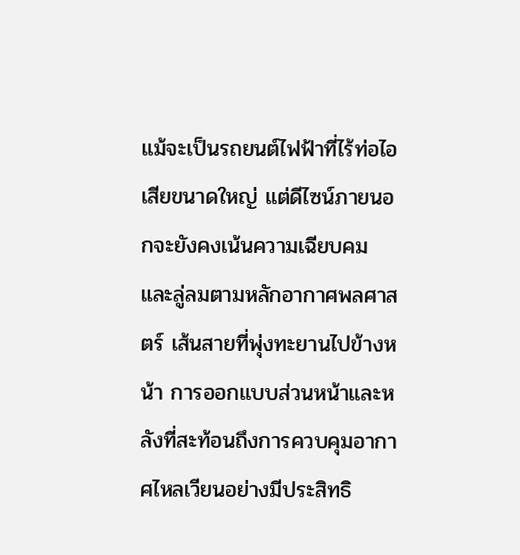แม้จะเป็นรถยนต์ไฟฟ้าที่ไร้ท่อไอเสียขนาดใหญ่ แต่ดีไซน์ภายนอกจะยังคงเน้นความเฉียบคมและลู่ลมตามหลักอากาศพลศาสตร์ เส้นสายที่พุ่งทะยานไปข้างหน้า การออกแบบส่วนหน้าและหลังที่สะท้อนถึงการควบคุมอากาศไหลเวียนอย่างมีประสิทธิ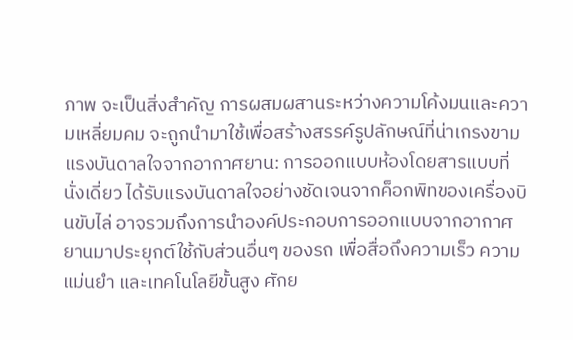ภาพ จะเป็นสิ่งสำคัญ การผสมผสานระหว่างความโค้งมนและความเหลี่ยมคม จะถูกนำมาใช้เพื่อสร้างสรรค์รูปลักษณ์ที่น่าเกรงขาม แรงบันดาลใจจากอากาศยาน: การออกแบบห้องโดยสารแบบที่นั่งเดี่ยว ได้รับแรงบันดาลใจอย่างชัดเจนจากค็อกพิทของเครื่องบินขับไล่ อาจรวมถึงการนำองค์ประกอบการออกแบบจากอากาศยานมาประยุกต์ใช้กับส่วนอื่นๆ ของรถ เพื่อสื่อถึงความเร็ว ความแม่นยำ และเทคโนโลยีขั้นสูง ศักย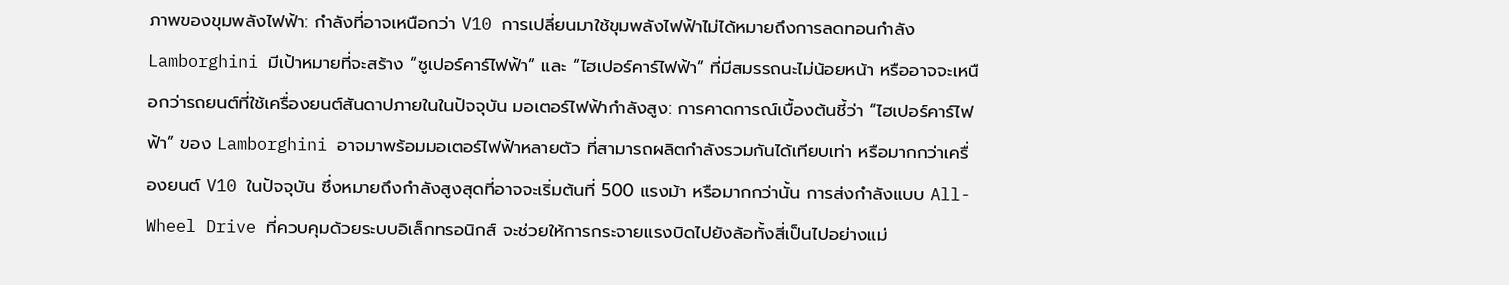ภาพของขุมพลังไฟฟ้า: กำลังที่อาจเหนือกว่า V10 การเปลี่ยนมาใช้ขุมพลังไฟฟ้าไม่ได้หมายถึงการลดทอนกำลัง Lamborghini มีเป้าหมายที่จะสร้าง “ซูเปอร์คาร์ไฟฟ้า” และ “ไฮเปอร์คาร์ไฟฟ้า” ที่มีสมรรถนะไม่น้อยหน้า หรืออาจจะเหนือกว่ารถยนต์ที่ใช้เครื่องยนต์สันดาปภายในในปัจจุบัน มอเตอร์ไฟฟ้ากำลังสูง: การคาดการณ์เบื้องต้นชี้ว่า “ไฮเปอร์คาร์ไฟฟ้า” ของ Lamborghini อาจมาพร้อมมอเตอร์ไฟฟ้าหลายตัว ที่สามารถผลิตกำลังรวมกันได้เทียบเท่า หรือมากกว่าเครื่องยนต์ V10 ในปัจจุบัน ซึ่งหมายถึงกำลังสูงสุดที่อาจจะเริ่มต้นที่ 500 แรงม้า หรือมากกว่านั้น การส่งกำลังแบบ All-Wheel Drive ที่ควบคุมด้วยระบบอิเล็กทรอนิกส์ จะช่วยให้การกระจายแรงบิดไปยังล้อทั้งสี่เป็นไปอย่างแม่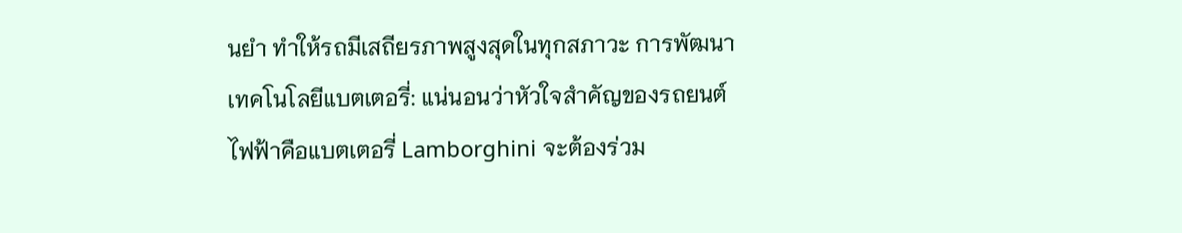นยำ ทำให้รถมีเสถียรภาพสูงสุดในทุกสภาวะ การพัฒนาเทคโนโลยีแบตเตอรี่: แน่นอนว่าหัวใจสำคัญของรถยนต์ไฟฟ้าคือแบตเตอรี่ Lamborghini จะต้องร่วม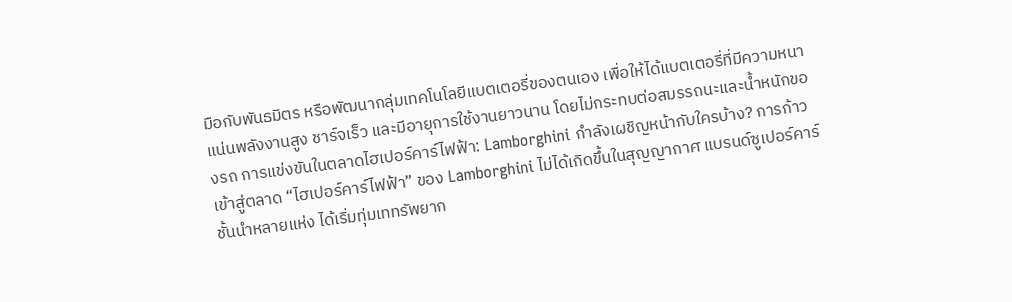มือกับพันธมิตร หรือพัฒนากลุ่มเทคโนโลยีแบตเตอรี่ของตนเอง เพื่อให้ได้แบตเตอรี่ที่มีความหนาแน่นพลังงานสูง ชาร์จเร็ว และมีอายุการใช้งานยาวนาน โดยไม่กระทบต่อสมรรถนะและน้ำหนักของรถ การแข่งขันในตลาดไฮเปอร์คาร์ไฟฟ้า: Lamborghini กำลังเผชิญหน้ากับใครบ้าง? การก้าวเข้าสู่ตลาด “ไฮเปอร์คาร์ไฟฟ้า” ของ Lamborghini ไม่ได้เกิดขึ้นในสุญญากาศ แบรนด์ซูเปอร์คาร์ชั้นนำหลายแห่ง ได้เริ่มทุ่มเททรัพยาก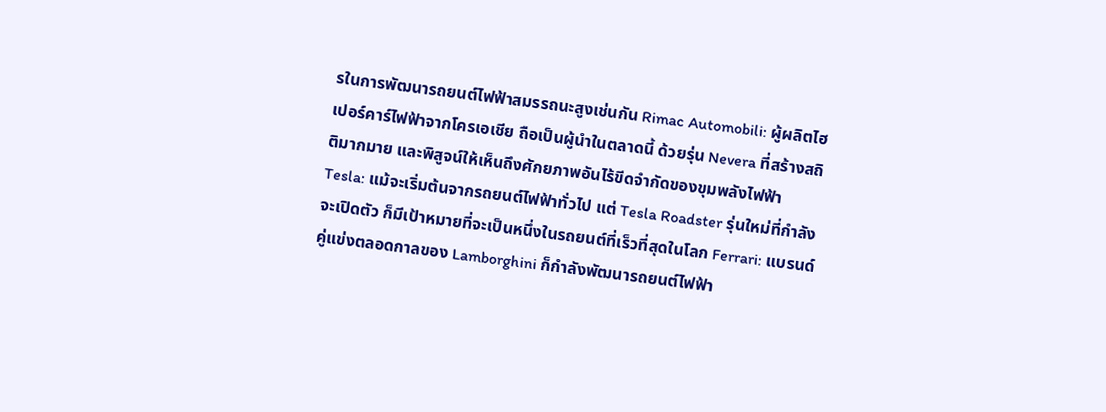รในการพัฒนารถยนต์ไฟฟ้าสมรรถนะสูงเช่นกัน Rimac Automobili: ผู้ผลิตไฮเปอร์คาร์ไฟฟ้าจากโครเอเชีย ถือเป็นผู้นำในตลาดนี้ ด้วยรุ่น Nevera ที่สร้างสถิติมากมาย และพิสูจน์ให้เห็นถึงศักยภาพอันไร้ขีดจำกัดของขุมพลังไฟฟ้า Tesla: แม้จะเริ่มต้นจากรถยนต์ไฟฟ้าทั่วไป แต่ Tesla Roadster รุ่นใหม่ที่กำลังจะเปิดตัว ก็มีเป้าหมายที่จะเป็นหนึ่งในรถยนต์ที่เร็วที่สุดในโลก Ferrari: แบรนด์คู่แข่งตลอดกาลของ Lamborghini ก็กำลังพัฒนารถยนต์ไฟฟ้า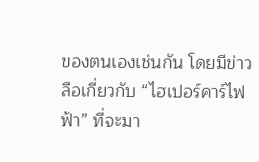ของตนเองเช่นกัน โดยมีข่าวลือเกี่ยวกับ “ไฮเปอร์คาร์ไฟฟ้า” ที่จะมา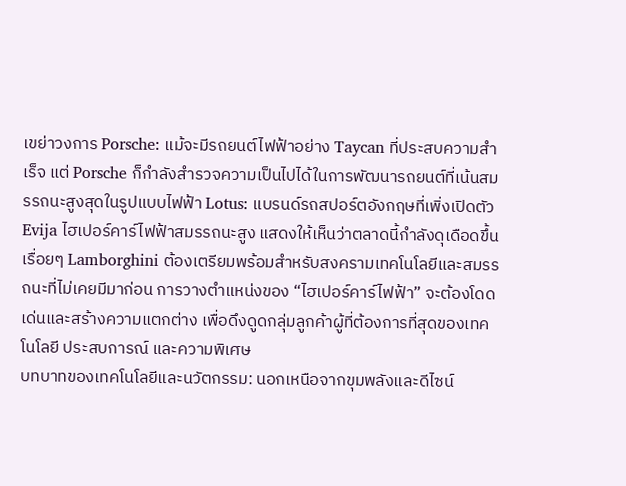เขย่าวงการ Porsche: แม้จะมีรถยนต์ไฟฟ้าอย่าง Taycan ที่ประสบความสำเร็จ แต่ Porsche ก็กำลังสำรวจความเป็นไปได้ในการพัฒนารถยนต์ที่เน้นสมรรถนะสูงสุดในรูปแบบไฟฟ้า Lotus: แบรนด์รถสปอร์ตอังกฤษที่เพิ่งเปิดตัว Evija ไฮเปอร์คาร์ไฟฟ้าสมรรถนะสูง แสดงให้เห็นว่าตลาดนี้กำลังดุเดือดขึ้นเรื่อยๆ Lamborghini ต้องเตรียมพร้อมสำหรับสงครามเทคโนโลยีและสมรรถนะที่ไม่เคยมีมาก่อน การวางตำแหน่งของ “ไฮเปอร์คาร์ไฟฟ้า” จะต้องโดดเด่นและสร้างความแตกต่าง เพื่อดึงดูดกลุ่มลูกค้าผู้ที่ต้องการที่สุดของเทคโนโลยี ประสบการณ์ และความพิเศษ
บทบาทของเทคโนโลยีและนวัตกรรม: นอกเหนือจากขุมพลังและดีไซน์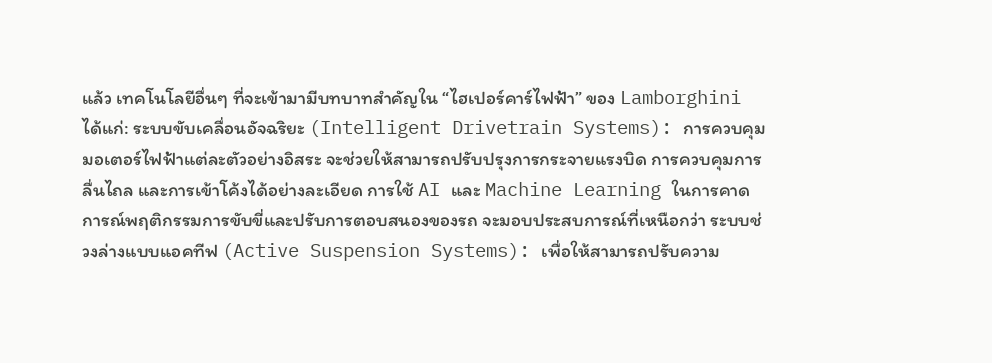แล้ว เทคโนโลยีอื่นๆ ที่จะเข้ามามีบทบาทสำคัญใน “ไฮเปอร์คาร์ไฟฟ้า” ของ Lamborghini ได้แก่: ระบบขับเคลื่อนอัจฉริยะ (Intelligent Drivetrain Systems): การควบคุมมอเตอร์ไฟฟ้าแต่ละตัวอย่างอิสระ จะช่วยให้สามารถปรับปรุงการกระจายแรงบิด การควบคุมการลื่นไถล และการเข้าโค้งได้อย่างละเอียด การใช้ AI และ Machine Learning ในการคาดการณ์พฤติกรรมการขับขี่และปรับการตอบสนองของรถ จะมอบประสบการณ์ที่เหนือกว่า ระบบช่วงล่างแบบแอคทีฟ (Active Suspension Systems): เพื่อให้สามารถปรับความ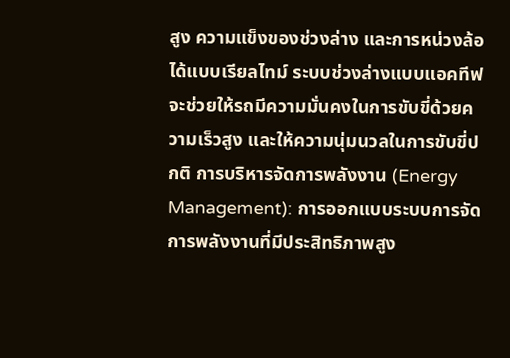สูง ความแข็งของช่วงล่าง และการหน่วงล้อได้แบบเรียลไทม์ ระบบช่วงล่างแบบแอคทีฟจะช่วยให้รถมีความมั่นคงในการขับขี่ด้วยความเร็วสูง และให้ความนุ่มนวลในการขับขี่ปกติ การบริหารจัดการพลังงาน (Energy Management): การออกแบบระบบการจัดการพลังงานที่มีประสิทธิภาพสูง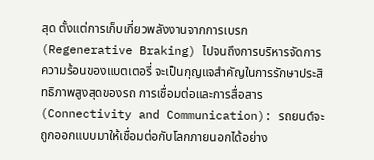สุด ตั้งแต่การเก็บเกี่ยวพลังงานจากการเบรก (Regenerative Braking) ไปจนถึงการบริหารจัดการความร้อนของแบตเตอรี่ จะเป็นกุญแจสำคัญในการรักษาประสิทธิภาพสูงสุดของรถ การเชื่อมต่อและการสื่อสาร (Connectivity and Communication): รถยนต์จะถูกออกแบบมาให้เชื่อมต่อกับโลกภายนอกได้อย่าง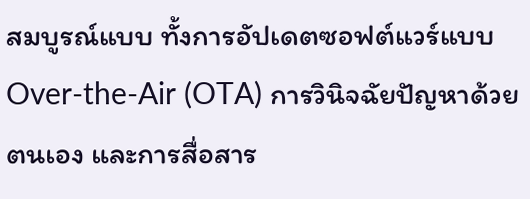สมบูรณ์แบบ ทั้งการอัปเดตซอฟต์แวร์แบบ Over-the-Air (OTA) การวินิจฉัยปัญหาด้วยตนเอง และการสื่อสาร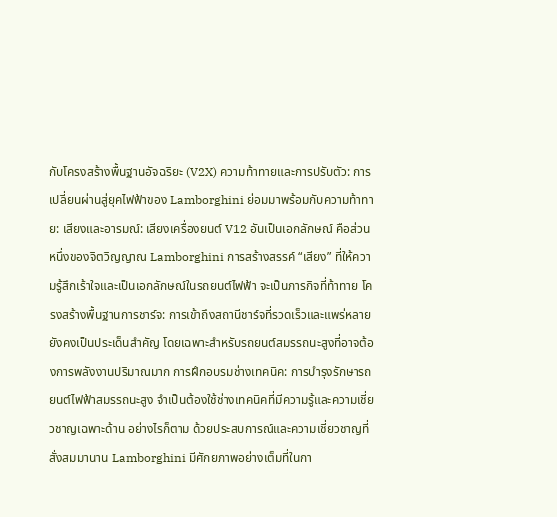กับโครงสร้างพื้นฐานอัจฉริยะ (V2X) ความท้าทายและการปรับตัว: การเปลี่ยนผ่านสู่ยุคไฟฟ้าของ Lamborghini ย่อมมาพร้อมกับความท้าทาย: เสียงและอารมณ์: เสียงเครื่องยนต์ V12 อันเป็นเอกลักษณ์ คือส่วนหนึ่งของจิตวิญญาณ Lamborghini การสร้างสรรค์ “เสียง” ที่ให้ความรู้สึกเร้าใจและเป็นเอกลักษณ์ในรถยนต์ไฟฟ้า จะเป็นภารกิจที่ท้าทาย โครงสร้างพื้นฐานการชาร์จ: การเข้าถึงสถานีชาร์จที่รวดเร็วและแพร่หลาย ยังคงเป็นประเด็นสำคัญ โดยเฉพาะสำหรับรถยนต์สมรรถนะสูงที่อาจต้องการพลังงานปริมาณมาก การฝึกอบรมช่างเทคนิค: การบำรุงรักษารถยนต์ไฟฟ้าสมรรถนะสูง จำเป็นต้องใช้ช่างเทคนิคที่มีความรู้และความเชี่ยวชาญเฉพาะด้าน อย่างไรก็ตาม ด้วยประสบการณ์และความเชี่ยวชาญที่สั่งสมมานาน Lamborghini มีศักยภาพอย่างเต็มที่ในกา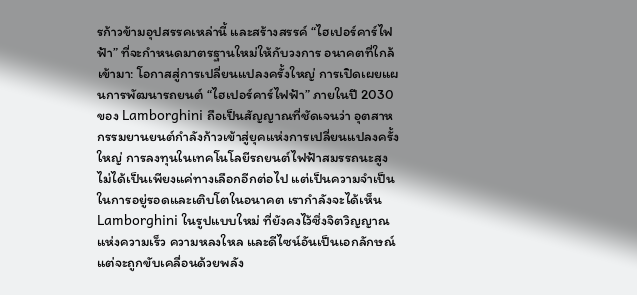รก้าวข้ามอุปสรรคเหล่านี้ และสร้างสรรค์ “ไฮเปอร์คาร์ไฟฟ้า” ที่จะกำหนดมาตรฐานใหม่ให้กับวงการ อนาคตที่ใกล้เข้ามา: โอกาสสู่การเปลี่ยนแปลงครั้งใหญ่ การเปิดเผยแผนการพัฒนารถยนต์ “ไฮเปอร์คาร์ไฟฟ้า” ภายในปี 2030 ของ Lamborghini ถือเป็นสัญญาณที่ชัดเจนว่า อุตสาหกรรมยานยนต์กำลังก้าวเข้าสู่ยุคแห่งการเปลี่ยนแปลงครั้งใหญ่ การลงทุนในเทคโนโลยีรถยนต์ไฟฟ้าสมรรถนะสูงไม่ได้เป็นเพียงแค่ทางเลือกอีกต่อไป แต่เป็นความจำเป็นในการอยู่รอดและเติบโตในอนาคต เรากำลังจะได้เห็น Lamborghini ในรูปแบบใหม่ ที่ยังคงไว้ซึ่งจิตวิญญาณแห่งความเร็ว ความหลงใหล และดีไซน์อันเป็นเอกลักษณ์ แต่จะถูกขับเคลื่อนด้วยพลัง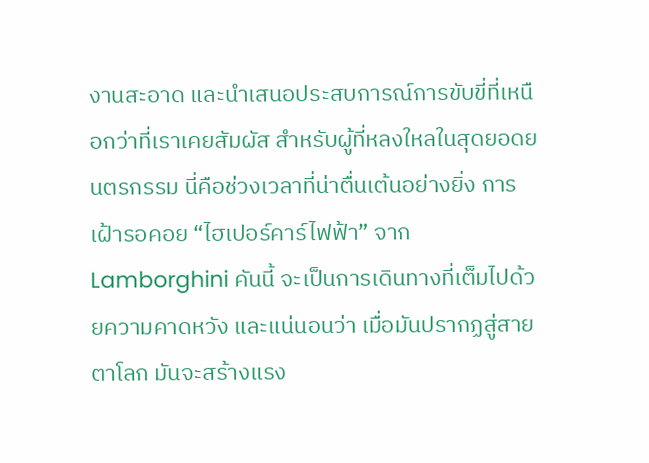งานสะอาด และนำเสนอประสบการณ์การขับขี่ที่เหนือกว่าที่เราเคยสัมผัส สำหรับผู้ที่หลงใหลในสุดยอดยนตรกรรม นี่คือช่วงเวลาที่น่าตื่นเต้นอย่างยิ่ง การเฝ้ารอคอย “ไฮเปอร์คาร์ไฟฟ้า” จาก Lamborghini คันนี้ จะเป็นการเดินทางที่เต็มไปด้วยความคาดหวัง และแน่นอนว่า เมื่อมันปรากฏสู่สายตาโลก มันจะสร้างแรง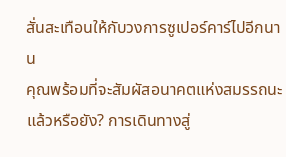สั่นสะเทือนให้กับวงการซูเปอร์คาร์ไปอีกนาน
คุณพร้อมที่จะสัมผัสอนาคตแห่งสมรรถนะแล้วหรือยัง? การเดินทางสู่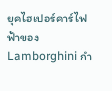ยุคไฮเปอร์คาร์ไฟฟ้าของ Lamborghini กำ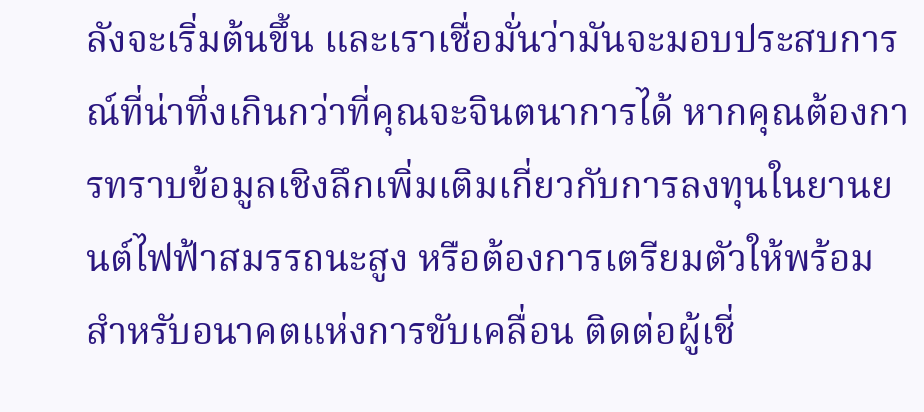ลังจะเริ่มต้นขึ้น และเราเชื่อมั่นว่ามันจะมอบประสบการณ์ที่น่าทึ่งเกินกว่าที่คุณจะจินตนาการได้ หากคุณต้องการทราบข้อมูลเชิงลึกเพิ่มเติมเกี่ยวกับการลงทุนในยานยนต์ไฟฟ้าสมรรถนะสูง หรือต้องการเตรียมตัวให้พร้อมสำหรับอนาคตแห่งการขับเคลื่อน ติดต่อผู้เชี่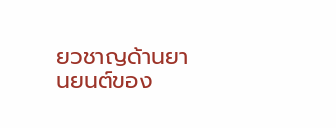ยวชาญด้านยานยนต์ของ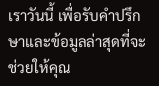เราวันนี้ เพื่อรับคำปรึกษาและข้อมูลล่าสุดที่จะช่วยให้คุณ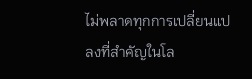ไม่พลาดทุกการเปลี่ยนแปลงที่สำคัญในโล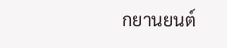กยานยนต์